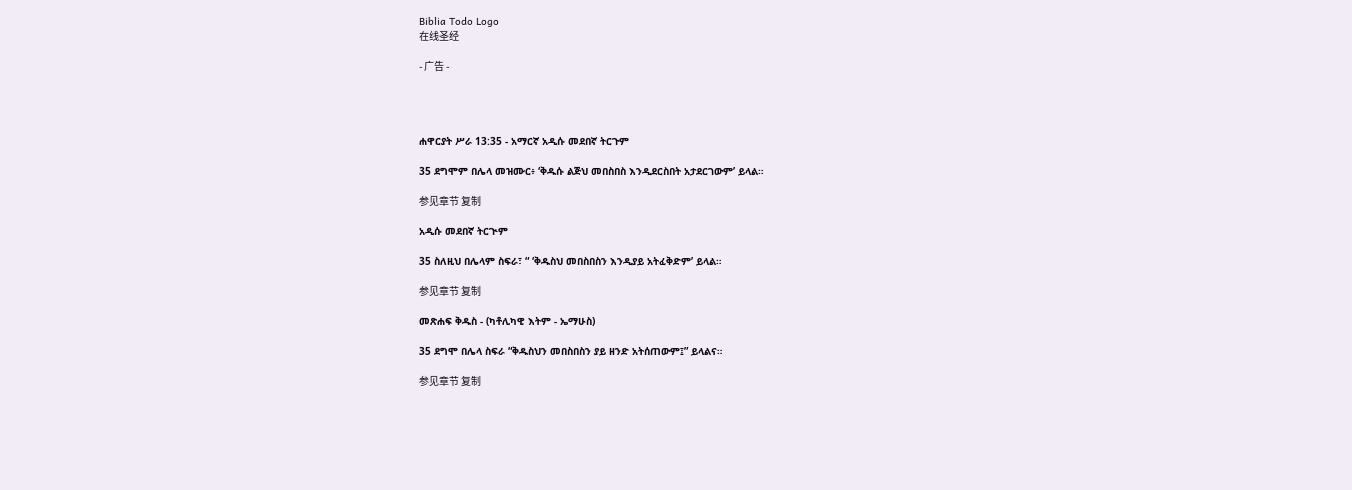Biblia Todo Logo
在线圣经

- 广告 -




ሐዋርያት ሥራ 13:35 - አማርኛ አዲሱ መደበኛ ትርጉም

35 ደግሞም በሌላ መዝሙር፥ ‘ቅዱሱ ልጅህ መበስበስ እንዲደርስበት አታደርገውም’ ይላል።

参见章节 复制

አዲሱ መደበኛ ትርጒም

35 ስለዚህ በሌላም ስፍራ፣ “ ‘ቅዱስህ መበስበስን እንዲያይ አትፈቅድም’ ይላል።

参见章节 复制

መጽሐፍ ቅዱስ - (ካቶሊካዊ እትም - ኤማሁስ)

35 ደግሞ በሌላ ስፍራ “ቅዱስህን መበስበስን ያይ ዘንድ አትሰጠውም፤” ይላልና።

参见章节 复制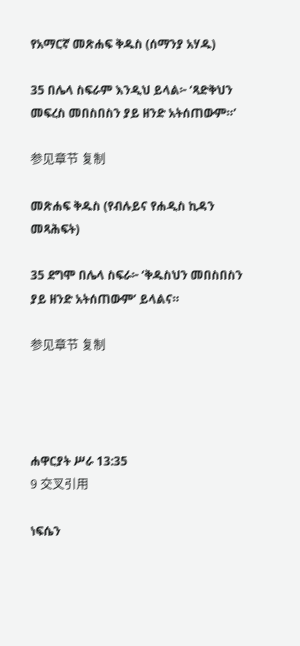የአማርኛ መጽሐፍ ቅዱስ (ሰማንያ አሃዱ)

35 በሌላ ስፍራም እንዲህ ይላል፦ ‘ጻድቅህን መፍረስ መበስበስን ያይ ዘንድ አትሰጠውም።’

参见章节 复制

መጽሐፍ ቅዱስ (የብሉይና የሐዲስ ኪዳን መጻሕፍት)

35 ደግሞ በሌላ ስፍራ፦ ‘ቅዱስህን መበስበስን ያይ ዘንድ አትሰጠውም’ ይላልና።

参见章节 复制




ሐዋርያት ሥራ 13:35
9 交叉引用

ነፍሴን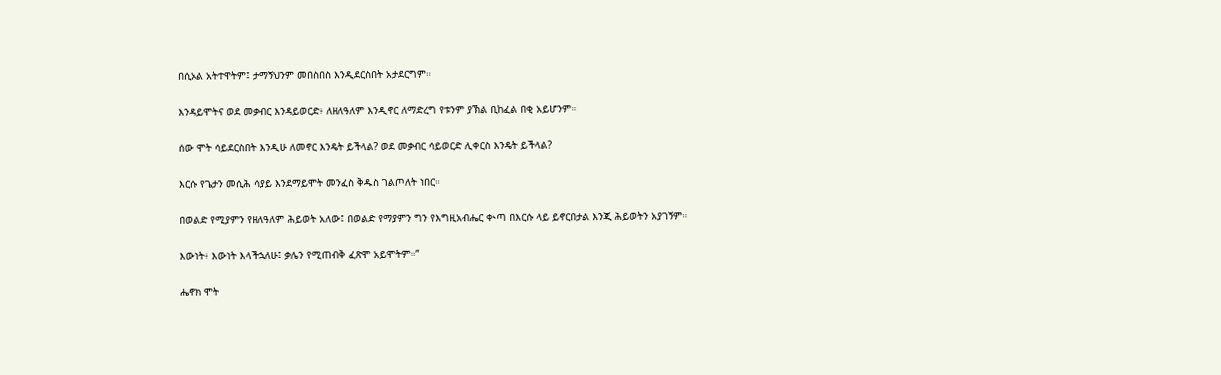በሲኦል አትተዋትም፤ ታማኝህንም መበስበስ እንዲደርስበት አታደርግም።


እንዳይሞትና ወደ መቃብር እንዳይወርድ፥ ለዘለዓለም እንዲኖር ለማድረግ የቱንም ያኽል ቢከፈል በቂ አይሆንም።


ሰው ሞት ሳይደርስበት እንዲሁ ለመኖር እንዴት ይችላል? ወደ መቃብር ሳይወርድ ሊቀርስ እንዴት ይችላል?


እርሱ የጌታን መሲሕ ሳያይ እንደማይሞት መንፈስ ቅዱስ ገልጦለት ነበር።


በወልድ የሚያምን የዘለዓለም ሕይወት አለው፤ በወልድ የማያምን ግን የእግዚአብሔር ቊጣ በእርሱ ላይ ይኖርበታል እንጂ ሕይወትን አያገኝም።


እውነት፥ እውነት እላችኋለሁ፤ ቃሌን የሚጠብቅ ፈጽሞ አይሞትም።”


ሔኖክ ሞት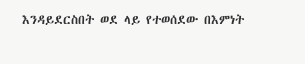እንዳይደርስበት ወደ ላይ የተወሰደው በእምነት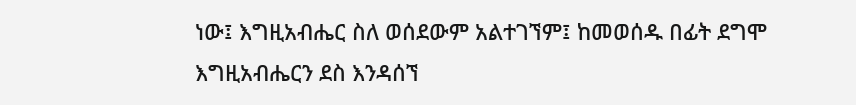ነው፤ እግዚአብሔር ስለ ወሰደውም አልተገኘም፤ ከመወሰዱ በፊት ደግሞ እግዚአብሔርን ደስ እንዳሰኘ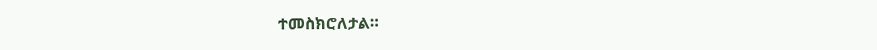ተመስክሮለታል።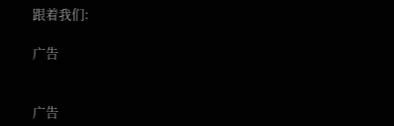跟着我们:

广告


广告